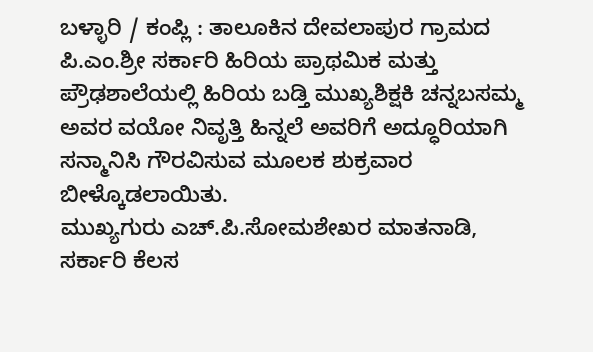ಬಳ್ಳಾರಿ / ಕಂಪ್ಲಿ : ತಾಲೂಕಿನ ದೇವಲಾಪುರ ಗ್ರಾಮದ ಪಿ.ಎಂ.ಶ್ರೀ ಸರ್ಕಾರಿ ಹಿರಿಯ ಪ್ರಾಥಮಿಕ ಮತ್ತು ಪ್ರೌಢಶಾಲೆಯಲ್ಲಿ ಹಿರಿಯ ಬಡ್ತಿ ಮುಖ್ಯಶಿಕ್ಷಕಿ ಚನ್ನಬಸಮ್ಮ ಅವರ ವಯೋ ನಿವೃತ್ತಿ ಹಿನ್ನಲೆ ಅವರಿಗೆ ಅದ್ಧೂರಿಯಾಗಿ ಸನ್ಮಾನಿಸಿ ಗೌರವಿಸುವ ಮೂಲಕ ಶುಕ್ರವಾರ ಬೀಳ್ಕೊಡಲಾಯಿತು.
ಮುಖ್ಯಗುರು ಎಚ್.ಪಿ.ಸೋಮಶೇಖರ ಮಾತನಾಡಿ, ಸರ್ಕಾರಿ ಕೆಲಸ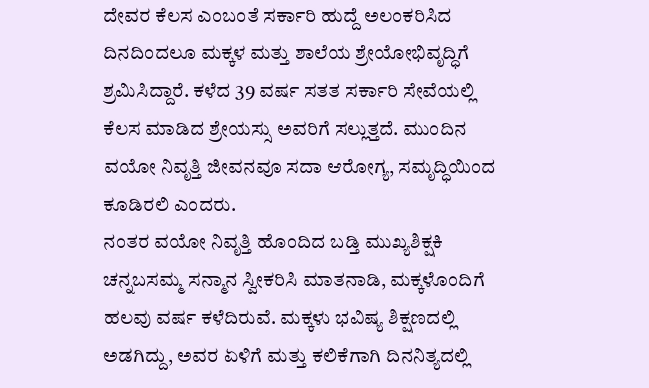ದೇವರ ಕೆಲಸ ಎಂಬಂತೆ ಸರ್ಕಾರಿ ಹುದ್ದೆ ಅಲಂಕರಿಸಿದ ದಿನದಿಂದಲೂ ಮಕ್ಕಳ ಮತ್ತು ಶಾಲೆಯ ಶ್ರೇಯೋಭಿವೃದ್ಧಿಗೆ ಶ್ರಮಿಸಿದ್ದಾರೆ. ಕಳೆದ 39 ವರ್ಷ ಸತತ ಸರ್ಕಾರಿ ಸೇವೆಯಲ್ಲಿ ಕೆಲಸ ಮಾಡಿದ ಶ್ರೇಯಸ್ಸು ಅವರಿಗೆ ಸಲ್ಲುತ್ತದೆ. ಮುಂದಿನ ವಯೋ ನಿವೃತ್ತಿ ಜೀವನವೂ ಸದಾ ಆರೋಗ್ಯ, ಸಮೃದ್ಧಿಯಿಂದ ಕೂಡಿರಲಿ ಎಂದರು.
ನಂತರ ವಯೋ ನಿವೃತ್ತಿ ಹೊಂದಿದ ಬಡ್ತಿ ಮುಖ್ಯಶಿಕ್ಷಕಿ ಚನ್ನಬಸಮ್ಮ ಸನ್ಮಾನ ಸ್ವೀಕರಿಸಿ ಮಾತನಾಡಿ, ಮಕ್ಕಳೊಂದಿಗೆ ಹಲವು ವರ್ಷ ಕಳೆದಿರುವೆ. ಮಕ್ಕಳು ಭವಿಷ್ಯ ಶಿಕ್ಷಣದಲ್ಲಿ ಅಡಗಿದ್ದು, ಅವರ ಏಳಿಗೆ ಮತ್ತು ಕಲಿಕೆಗಾಗಿ ದಿನನಿತ್ಯದಲ್ಲಿ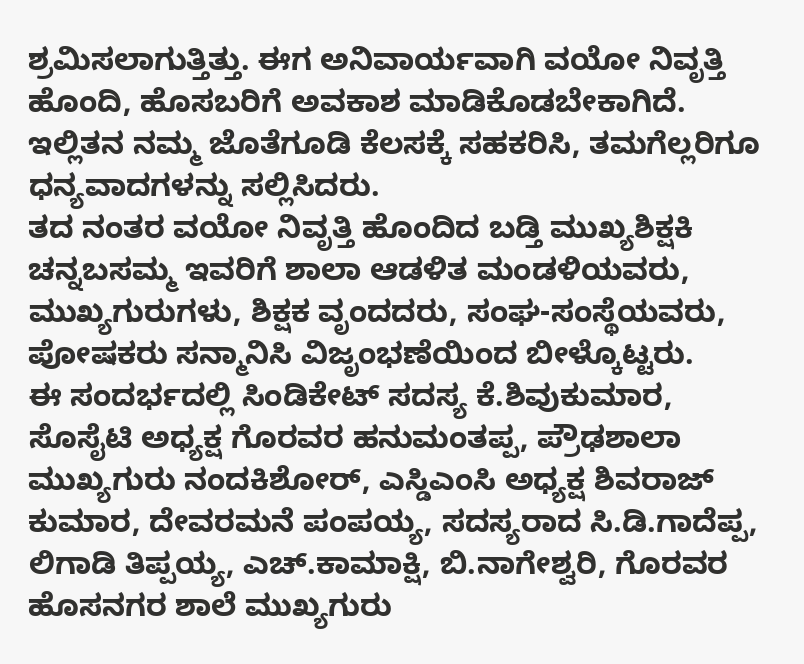ಶ್ರಮಿಸಲಾಗುತ್ತಿತ್ತು. ಈಗ ಅನಿವಾರ್ಯವಾಗಿ ವಯೋ ನಿವೃತ್ತಿ ಹೊಂದಿ, ಹೊಸಬರಿಗೆ ಅವಕಾಶ ಮಾಡಿಕೊಡಬೇಕಾಗಿದೆ. ಇಲ್ಲಿತನ ನಮ್ಮ ಜೊತೆಗೂಡಿ ಕೆಲಸಕ್ಕೆ ಸಹಕರಿಸಿ, ತಮಗೆಲ್ಲರಿಗೂ ಧನ್ಯವಾದಗಳನ್ನು ಸಲ್ಲಿಸಿದರು.
ತದ ನಂತರ ವಯೋ ನಿವೃತ್ತಿ ಹೊಂದಿದ ಬಡ್ತಿ ಮುಖ್ಯಶಿಕ್ಷಕಿ ಚನ್ನಬಸಮ್ಮ ಇವರಿಗೆ ಶಾಲಾ ಆಡಳಿತ ಮಂಡಳಿಯವರು, ಮುಖ್ಯಗುರುಗಳು, ಶಿಕ್ಷಕ ವೃಂದದರು, ಸಂಘ-ಸಂಸ್ಥೆಯವರು, ಪೋಷಕರು ಸನ್ಮಾನಿಸಿ ವಿಜೃಂಭಣೆಯಿಂದ ಬೀಳ್ಕೊಟ್ಟರು.
ಈ ಸಂದರ್ಭದಲ್ಲಿ ಸಿಂಡಿಕೇಟ್ ಸದಸ್ಯ ಕೆ.ಶಿವುಕುಮಾರ, ಸೊಸೈಟಿ ಅಧ್ಯಕ್ಷ ಗೊರವರ ಹನುಮಂತಪ್ಪ, ಪ್ರೌಢಶಾಲಾ ಮುಖ್ಯಗುರು ನಂದಕಿಶೋರ್, ಎಸ್ಡಿಎಂಸಿ ಅಧ್ಯಕ್ಷ ಶಿವರಾಜ್ ಕುಮಾರ, ದೇವರಮನೆ ಪಂಪಯ್ಯ, ಸದಸ್ಯರಾದ ಸಿ.ಡಿ.ಗಾದೆಪ್ಪ, ಲಿಗಾಡಿ ತಿಪ್ಪಯ್ಯ, ಎಚ್.ಕಾಮಾಕ್ಷಿ, ಬಿ.ನಾಗೇಶ್ವರಿ, ಗೊರವರ ಹೊಸನಗರ ಶಾಲೆ ಮುಖ್ಯಗುರು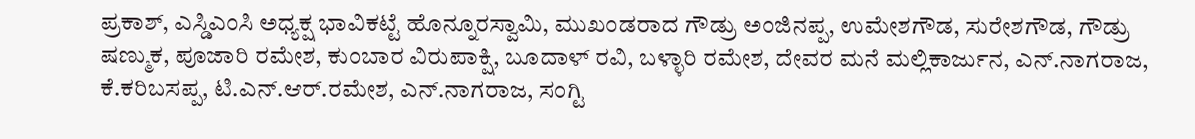ಪ್ರಕಾಶ್, ಎಸ್ಡಿಎಂಸಿ ಅಧ್ಯಕ್ಷ ಭಾವಿಕಟ್ಟೆ ಹೊನ್ನೂರಸ್ವಾಮಿ, ಮುಖಂಡರಾದ ಗೌಡ್ರು ಅಂಜಿನಪ್ಪ, ಉಮೇಶಗೌಡ, ಸುರೇಶಗೌಡ, ಗೌಡ್ರು ಷಣ್ಮುಕ, ಪೂಜಾರಿ ರಮೇಶ, ಕುಂಬಾರ ವಿರುಪಾಕ್ಷಿ, ಬೂದಾಳ್ ರವಿ, ಬಳ್ಳಾರಿ ರಮೇಶ, ದೇವರ ಮನೆ ಮಲ್ಲಿಕಾರ್ಜುನ, ಎನ್.ನಾಗರಾಜ, ಕೆ.ಕರಿಬಸಪ್ಪ, ಟಿ.ಎನ್.ಆರ್.ರಮೇಶ, ಎನ್.ನಾಗರಾಜ, ಸಂಗ್ಟಿ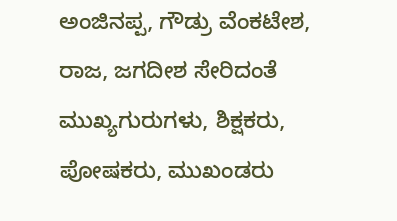ಅಂಜಿನಪ್ಪ, ಗೌಡ್ರು ವೆಂಕಟೇಶ, ರಾಜ, ಜಗದೀಶ ಸೇರಿದಂತೆ ಮುಖ್ಯಗುರುಗಳು, ಶಿಕ್ಷಕರು, ಪೋಷಕರು, ಮುಖಂಡರು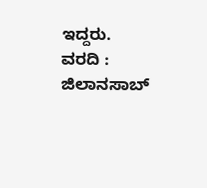ಇದ್ದರು.
ವರದಿ : ಜಿಲಾನಸಾಬ್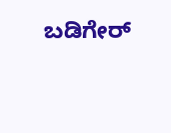ಬಡಿಗೇರ್